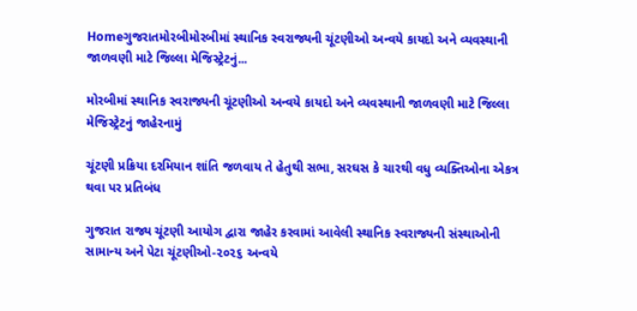Homeગુજરાતમોરબીમોરબીમાં સ્થાનિક સ્વરાજ્યની ચૂંટણીઓ અન્વયે કાયદો અને વ્યવસ્થાની જાળવણી માટે જિલ્લા મેજિસ્ટ્રેટનું...

મોરબીમાં સ્થાનિક સ્વરાજ્યની ચૂંટણીઓ અન્વયે કાયદો અને વ્યવસ્થાની જાળવણી માટે જિલ્લા મેજિસ્ટ્રેટનું જાહેરનામું

ચૂંટણી પ્રક્રિયા દરમિયાન શાંતિ જળવાય તે હેતુથી સભા, સરઘસ કે ચારથી વધુ વ્યક્તિઓના એકત્ર થવા પર પ્રતિબંધ

ગુજરાત રાજ્ય ચૂંટણી આયોગ દ્વારા જાહેર કરવામાં આવેલી સ્થાનિક સ્વરાજ્યની સંસ્થાઓની સામાન્ય અને પેટા ચૂંટણીઓ-૨૦૨૬ અન્વયે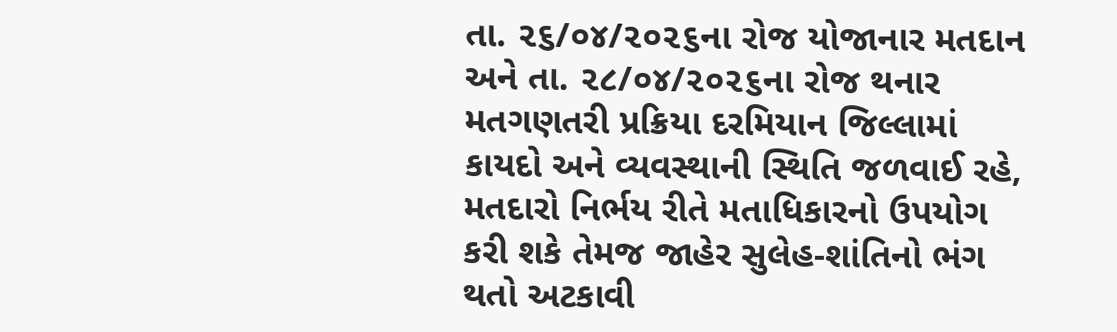તા. ૨૬/૦૪/૨૦૨૬ના રોજ યોજાનાર મતદાન અને તા. ૨૮/૦૪/૨૦૨૬ના રોજ થનાર મતગણતરી પ્રક્રિયા દરમિયાન જિલ્લામાં કાયદો અને વ્યવસ્થાની સ્થિતિ જળવાઈ રહે, મતદારો નિર્ભય રીતે મતાધિકારનો ઉપયોગ કરી શકે તેમજ જાહેર સુલેહ-શાંતિનો ભંગ થતો અટકાવી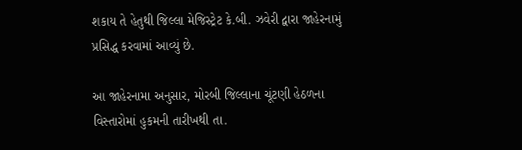શકાય તે હેતુથી જિલ્લા મેજિસ્ટ્રેટ કે.બી. ઝવેરી દ્વારા જાહેરનામું પ્રસિદ્ધ કરવામાં આવ્યું છે.

આ જાહેરનામા અનુસાર, મોરબી જિલ્લાના ચૂંટણી હેઠળના વિસ્તારોમાં હુકમની તારીખથી તા.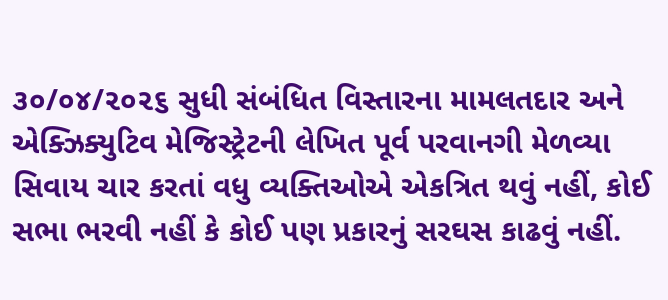૩૦/૦૪/૨૦૨૬ સુધી સંબંધિત વિસ્તારના મામલતદાર અને એક્ઝિક્યુટિવ મેજિસ્ટ્રેટની લેખિત પૂર્વ પરવાનગી મેળવ્યા સિવાય ચાર કરતાં વધુ વ્યક્તિઓએ એકત્રિત થવું નહીં, કોઈ સભા ભરવી નહીં કે કોઈ પણ પ્રકારનું સરઘસ કાઢવું નહીં.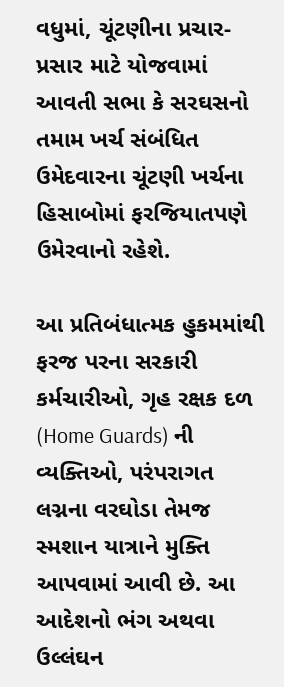વધુમાં, ચૂંટણીના પ્રચાર-પ્રસાર માટે યોજવામાં આવતી સભા કે સરઘસનો તમામ ખર્ચ સંબંધિત ઉમેદવારના ચૂંટણી ખર્ચના હિસાબોમાં ફરજિયાતપણે ઉમેરવાનો રહેશે.

આ પ્રતિબંધાત્મક હુકમમાંથી ફરજ પરના સરકારી કર્મચારીઓ, ગૃહ રક્ષક દળ (Home Guards) ની વ્યક્તિઓ, પરંપરાગત લગ્નના વરઘોડા તેમજ સ્મશાન યાત્રાને મુક્તિ આપવામાં આવી છે. આ આદેશનો ભંગ અથવા ઉલ્લંઘન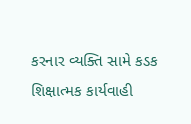કરનાર વ્યક્તિ સામે કડક શિક્ષાત્મક કાર્યવાહી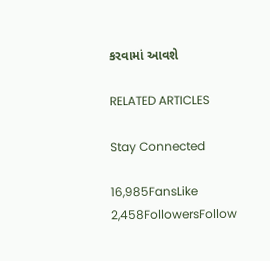કરવામાં આવશે

RELATED ARTICLES

Stay Connected

16,985FansLike
2,458FollowersFollow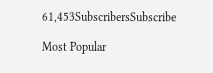61,453SubscribersSubscribe

Most Popular